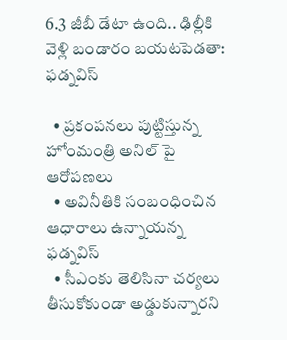6.3 జీబీ డేటా ఉంది.. ఢిల్లీకి వెళ్లి బండారం బయటపెడతా: ఫడ్నవిస్

  • ప్రకంపనలు పుట్టిస్తున్న హోంమంత్రి అనిల్ పై ఆరోపణలు
  • అవినీతికి సంబంధించిన ఆధారాలు ఉన్నాయన్న ఫడ్నవిస్
  • సీఎంకు తెలిసినా చర్యలు తీసుకోకుండా అడ్డుకున్నారని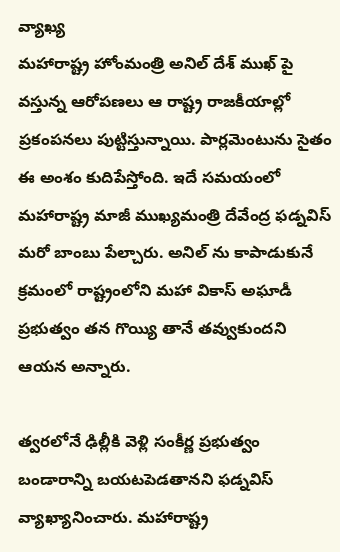వ్యాఖ్య
మహారాష్ట్ర హోంమంత్రి అనిల్ దేశ్ ముఖ్ పై వస్తున్న ఆరోపణలు ఆ రాష్ట్ర రాజకీయాల్లో ప్రకంపనలు పుట్టిస్తున్నాయి. పార్లమెంటును సైతం ఈ అంశం కుదిపేస్తోంది. ఇదే సమయంలో మహారాష్ట్ర మాజీ ముఖ్యమంత్రి దేవేంద్ర ఫడ్నవిస్ మరో బాంబు పేల్చారు. అనిల్ ను కాపాడుకునే క్రమంలో రాష్ట్రంలోని మహా వికాస్ అఘాడీ ప్రభుత్వం తన గొయ్యి తానే తవ్వుకుందని ఆయన అన్నారు.

త్వరలోనే ఢిల్లీకి వెళ్లి సంకీర్ణ ప్రభుత్వం బండారాన్ని బయటపెడతానని ఫడ్నవిస్ వ్యాఖ్యానించారు. మహారాష్ట్ర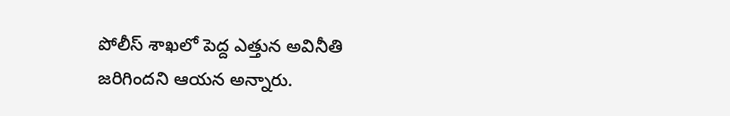పోలీస్ శాఖలో పెద్ద ఎత్తున అవినీతి జరిగిందని ఆయన అన్నారు.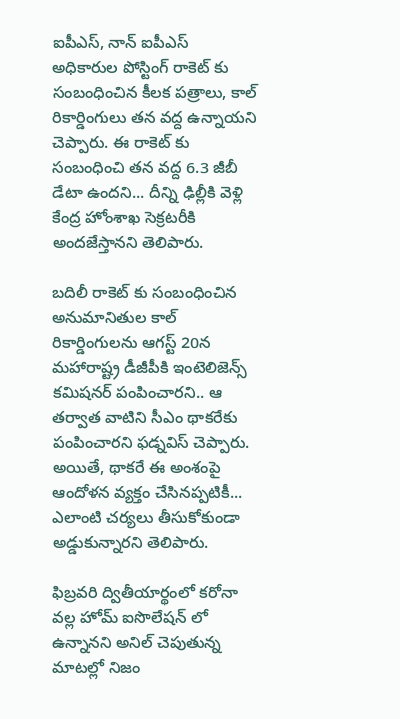ఐపీఎస్, నాన్ ఐపీఎస్ అధికారుల పోస్టింగ్ రాకెట్ కు సంబంధించిన కీలక పత్రాలు, కాల్ రికార్డింగులు తన వద్ద ఉన్నాయని చెప్పారు. ఈ రాకెట్ కు సంబంధించి తన వద్ద 6.3 జీబీ డేటా ఉందని... దీన్ని ఢిల్లీకి వెళ్లి కేంద్ర హోంశాఖ సెక్రటరీకి అందజేస్తానని తెలిపారు.

బదిలీ రాకెట్ కు సంబంధించిన అనుమానితుల కాల్ రికార్డింగులను ఆగస్ట్ 20న మహారాష్ట్ర డీజీపీకి ఇంటెలిజెన్స్ కమిషనర్ పంపించారని.. ఆ తర్వాత వాటిని సీఎం థాకరేకు పంపించారని ఫడ్నవిస్ చెప్పారు. అయితే, థాకరే ఈ అంశంపై ఆందోళన వ్యక్తం చేసినప్పటికీ... ఎలాంటి చర్యలు తీసుకోకుండా అడ్డుకున్నారని తెలిపారు.

ఫిబ్రవరి ద్వితీయార్థంలో కరోనా వల్ల హోమ్ ఐసొలేషన్ లో ఉన్నానని అనిల్ చెపుతున్న మాటల్లో నిజం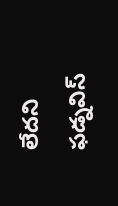లేదని ఫడ్నవిస్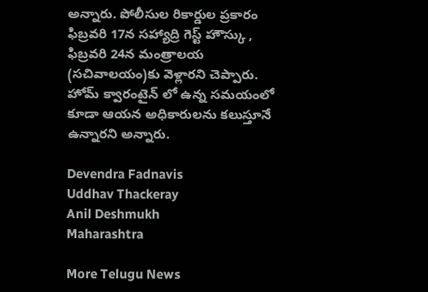అన్నారు. పోలీసుల రికార్డుల ప్రకారం ఫిబ్రవరి 17న సహ్యాద్రి గెస్ట్ హౌస్కు , ఫిబ్రవరి 24న మంత్రాలయ (సచివాలయం)కు వెళ్లారని చెప్పారు. హోమ్ క్వారంటైన్ లో ఉన్న సమయంలో కూడా ఆయన అధికారులను కలుస్తూనే ఉన్నారని అన్నారు.

Devendra Fadnavis
Uddhav Thackeray
Anil Deshmukh
Maharashtra

More Telugu News